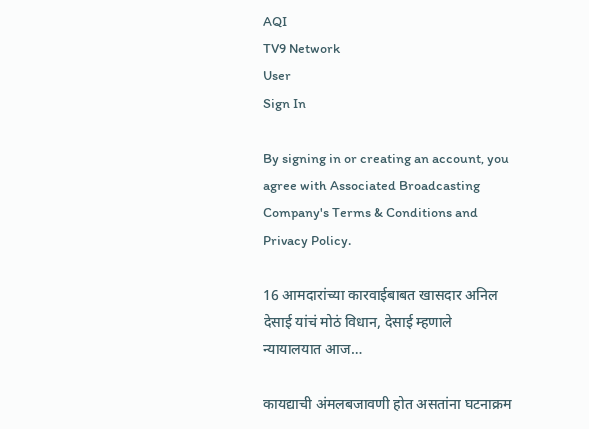AQI
TV9 Network
User
Sign In

By signing in or creating an account, you agree with Associated Broadcasting Company's Terms & Conditions and Privacy Policy.

16 आमदारांच्या कारवाईबाबत खासदार अनिल देसाई यांचं मोठं विधान, देसाई म्हणाले न्यायालयात आज…

कायद्याची अंमलबजावणी होत असतांना घटनाक्रम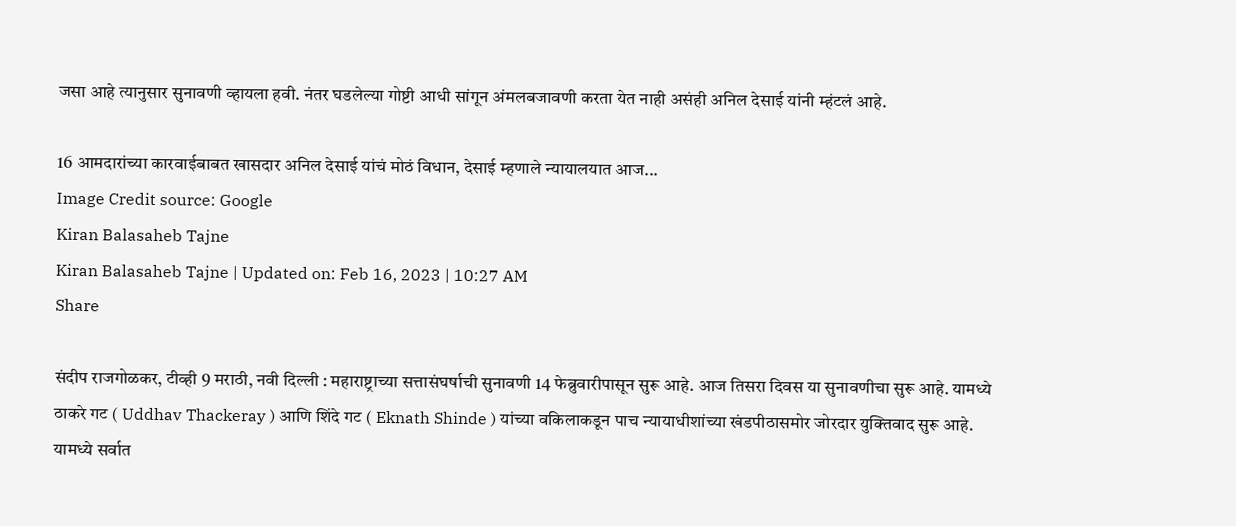जसा आहे त्यानुसार सुनावणी व्हायला हवी. नंतर घडलेल्या गोष्टी आधी सांगून अंमलबजावणी करता येत नाही असंही अनिल देसाई यांनी म्हंटलं आहे.

16 आमदारांच्या कारवाईबाबत खासदार अनिल देसाई यांचं मोठं विधान, देसाई म्हणाले न्यायालयात आज...
Image Credit source: Google
Kiran Balasaheb Tajne
Kiran Balasaheb Tajne | Updated on: Feb 16, 2023 | 10:27 AM
Share

संदीप राजगोळकर, टीव्ही 9 मराठी, नवी दिल्ली : महाराष्ट्राच्या सत्तासंघर्षाची सुनावणी 14 फेब्रुवारीपासून सुरू आहे. आज तिसरा दिवस या सुनावणीचा सुरू आहे. यामध्ये ठाकरे गट ( Uddhav Thackeray ) आणि शिंदे गट ( Eknath Shinde ) यांच्या वकिलाकडून पाच न्यायाधीशांच्या खंडपीठासमोर जोरदार युक्तिवाद सुरू आहे. यामध्ये सर्वात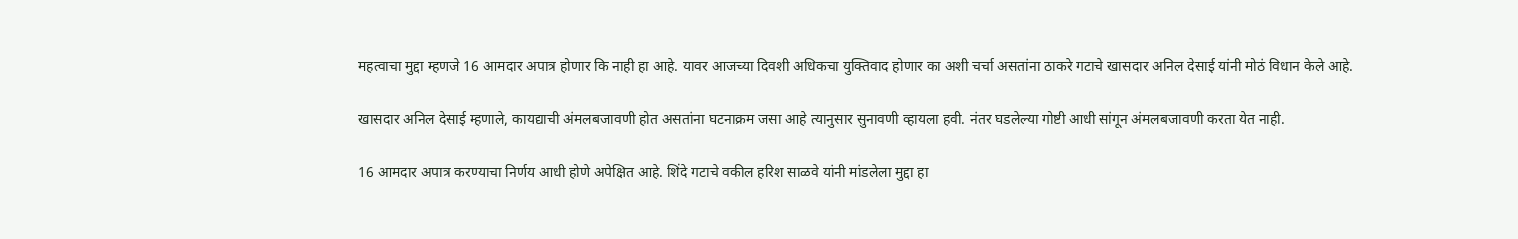महत्वाचा मुद्दा म्हणजे 16 आमदार अपात्र होणार कि नाही हा आहे. यावर आजच्या दिवशी अधिकचा युक्तिवाद होणार का अशी चर्चा असतांना ठाकरे गटाचे खासदार अनिल देसाई यांनी मोठं विधान केले आहे.

खासदार अनिल देसाई म्हणाले, कायद्याची अंमलबजावणी होत असतांना घटनाक्रम जसा आहे त्यानुसार सुनावणी व्हायला हवी. नंतर घडलेल्या गोष्टी आधी सांगून अंमलबजावणी करता येत नाही.

16 आमदार अपात्र करण्याचा निर्णय आधी होणे अपेक्षित आहे. शिंदे गटाचे वकील हरिश साळवे यांनी मांडलेला मुद्दा हा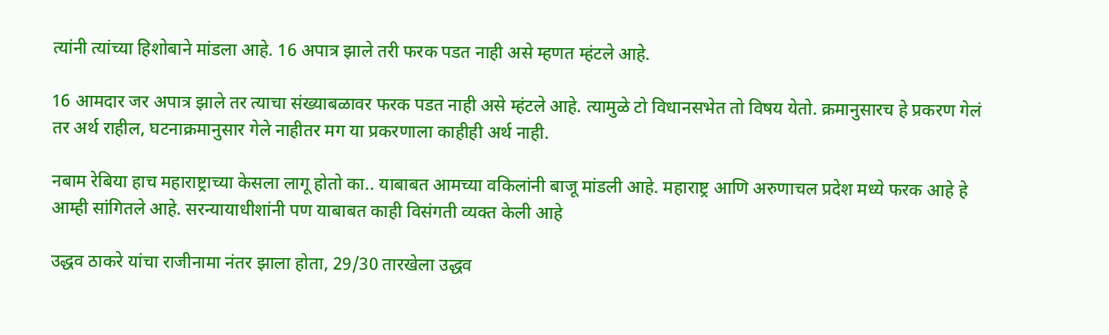त्यांनी त्यांच्या हिशोबाने मांडला आहे. 16 अपात्र झाले तरी फरक पडत नाही असे म्हणत म्हंटले आहे.

16 आमदार जर अपात्र झाले तर त्याचा संख्याबळावर फरक पडत नाही असे म्हंटले आहे. त्यामुळे टो विधानसभेत तो विषय येतो. क्रमानुसारच हे प्रकरण गेलं तर अर्थ राहील, घटनाक्रमानुसार गेले नाहीतर मग या प्रकरणाला काहीही अर्थ नाही.

नबाम रेबिया हाच महाराष्ट्राच्या केसला लागू होतो का.. याबाबत आमच्या वकिलांनी बाजू मांडली आहे. महाराष्ट्र आणि अरुणाचल प्रदेश मध्ये फरक आहे हे आम्ही सांगितले आहे. सरन्यायाधीशांनी पण याबाबत काही विसंगती व्यक्त केली आहे

उद्धव ठाकरे यांचा राजीनामा नंतर झाला होता, 29/30 तारखेला उद्धव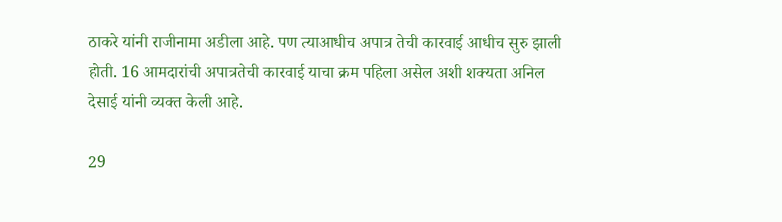ठाकरे यांनी राजीनामा अडीला आहे. पण त्याआधीच अपात्र तेची कारवाई आधीच सुरु झाली होती. 16 आमदारांची अपात्रतेची कारवाई याचा क्रम पहिला असेल अशी शक्यता अनिल देसाई यांनी व्यक्त केली आहे.

29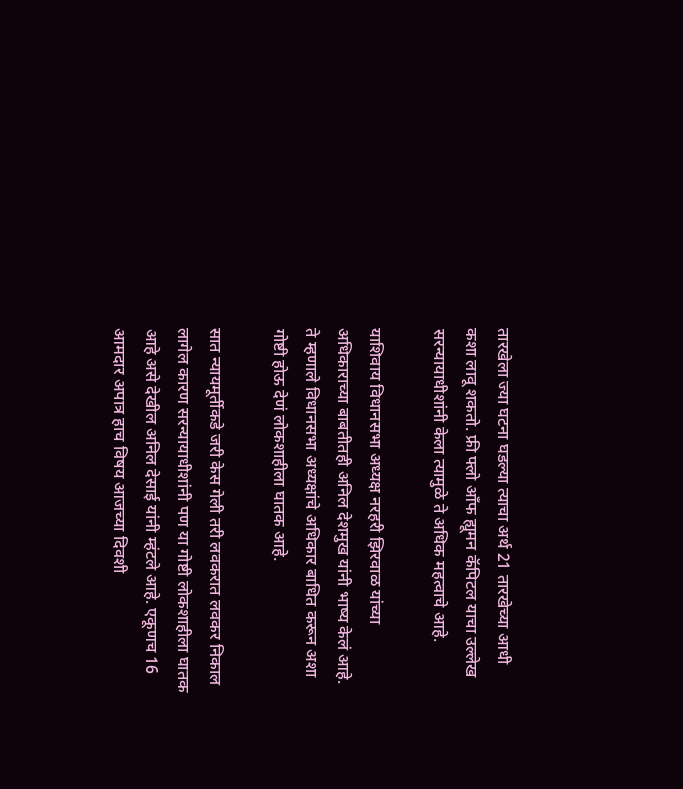तारखेला ज्या घटना घडल्या त्याचा अर्थ 21 तारखेच्या आधी कशा लावू शकतो. फ्री फ्लो आँफ ह्यूमन कॅपिटल याचा उल्लेख सरन्यायाधीशांनी केला त्यामुळे ते अधिक महत्वाचे आहे.

याशिवाय विधानसभा अध्यक्ष नरहरी झिरवाळ यांच्या अधिकाराच्या बाबतीतही अनिल देशमुख यांनी भाष्य केलं आहे. ते म्हणाले विधानसभा अध्यक्षांचे अधिकार बाधित करून अशा गोष्टी होऊ देणं लोकशाहीला घातक आहे.

सात न्यायमूर्तीकडे जरी केस गेली तरी लवकरात लवकर निकाल लागेल कारण सरन्यायाधीशांनी पण या गोष्टी लोकशाहीला घातक आहे असे देखील अनिल देसाई यांनी म्हंटले आहे. एकूणच 16 आमदार अपात्र हाच विषय आजच्या दिवशी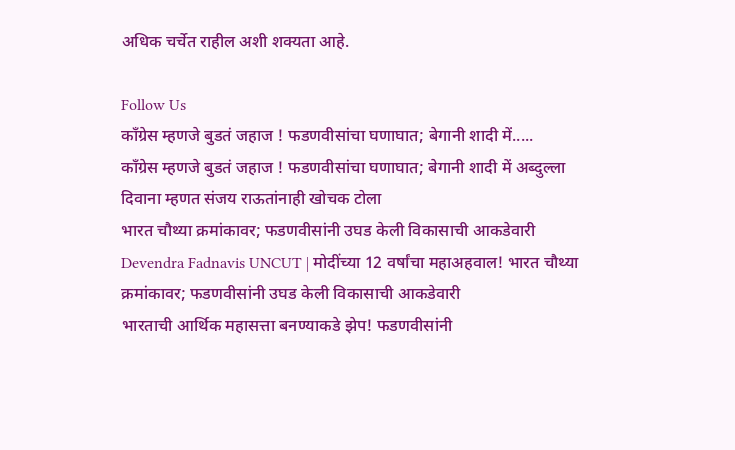अधिक चर्चेत राहील अशी शक्यता आहे.

Follow Us
काँग्रेस म्हणजे बुडतं जहाज ! फडणवीसांचा घणाघात; बेगानी शादी में.....
काँग्रेस म्हणजे बुडतं जहाज ! फडणवीसांचा घणाघात; बेगानी शादी में अब्दुल्ला दिवाना म्हणत संजय राऊतांनाही खोचक टोला
भारत चौथ्या क्रमांकावर; फडणवीसांनी उघड केली विकासाची आकडेवारी
Devendra Fadnavis UNCUT | मोदींच्या 12 वर्षांचा महाअहवाल! भारत चौथ्या क्रमांकावर; फडणवीसांनी उघड केली विकासाची आकडेवारी
भारताची आर्थिक महासत्ता बनण्याकडे झेप! फडणवीसांनी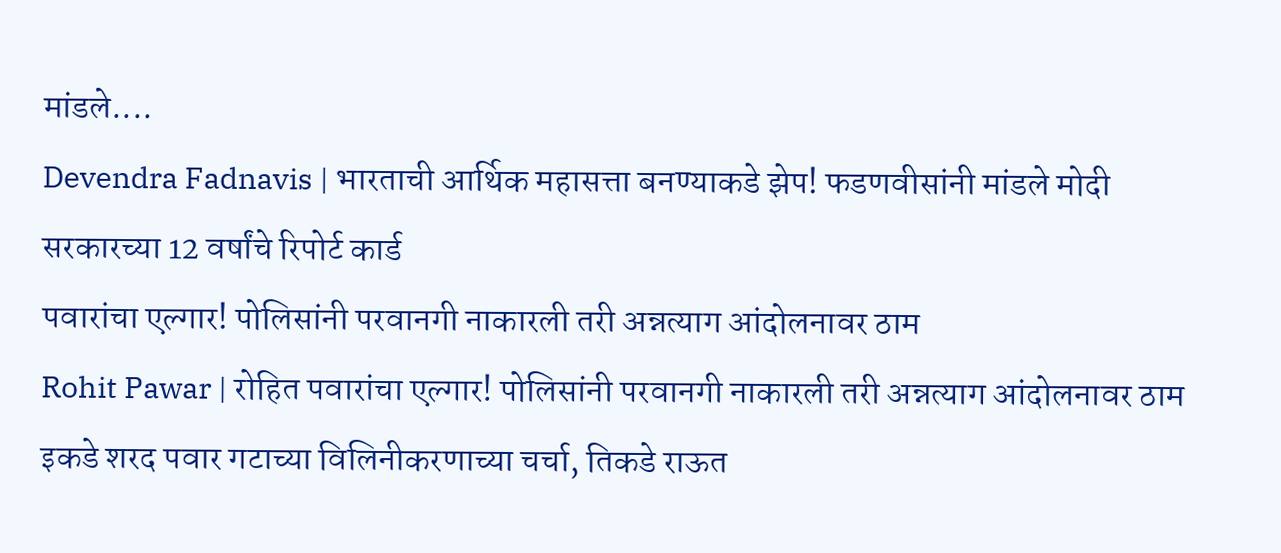मांडले....
Devendra Fadnavis | भारताची आर्थिक महासत्ता बनण्याकडे झेप! फडणवीसांनी मांडले मोदी सरकारच्या 12 वर्षांचे रिपोर्ट कार्ड
पवारांचा एल्गार! पोलिसांनी परवानगी नाकारली तरी अन्नत्याग आंदोलनावर ठाम
Rohit Pawar | रोहित पवारांचा एल्गार! पोलिसांनी परवानगी नाकारली तरी अन्नत्याग आंदोलनावर ठाम
इकडे शरद पवार गटाच्या विलिनीकरणाच्या चर्चा, तिकडे राऊत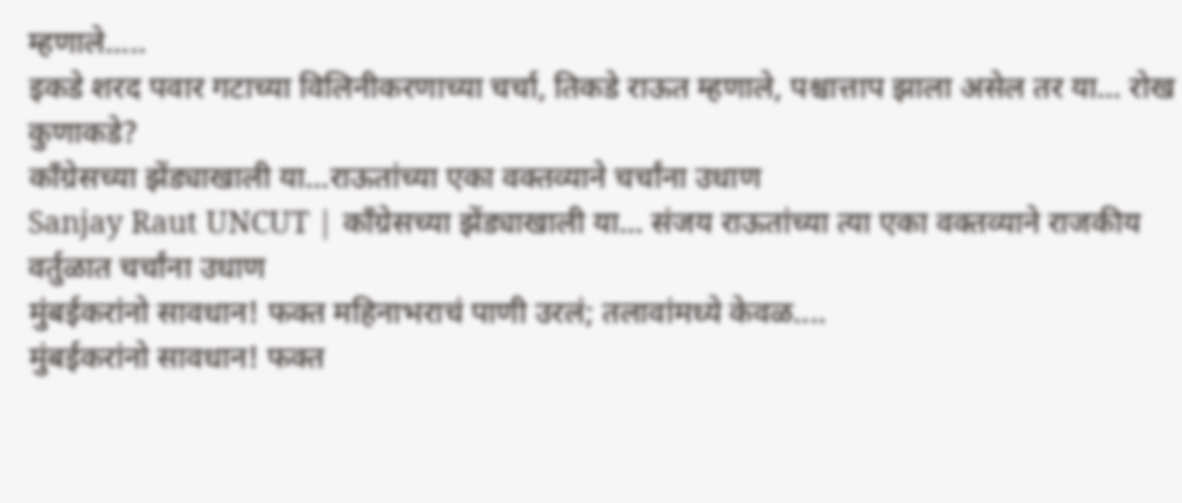म्हणाले.....
इकडे शरद पवार गटाच्या विलिनीकरणाच्या चर्चा, तिकडे राऊत म्हणाले, पश्चात्ताप झाला असेल तर या... रोख कुणाकडे?
काँग्रेसच्या झेंड्याखाली या...राऊतांच्या एका वक्तव्याने चर्चांना उधाण
Sanjay Raut UNCUT | काँग्रेसच्या झेंड्याखाली या... संजय राऊतांच्या त्या एका वक्तव्याने राजकीय वर्तुळात चर्चांना उधाण
मुंबईकरांनो सावधान! फक्त महिनाभराचं पाणी उरलं; तलावांमध्ये केवळ....
मुंबईकरांनो सावधान! फक्त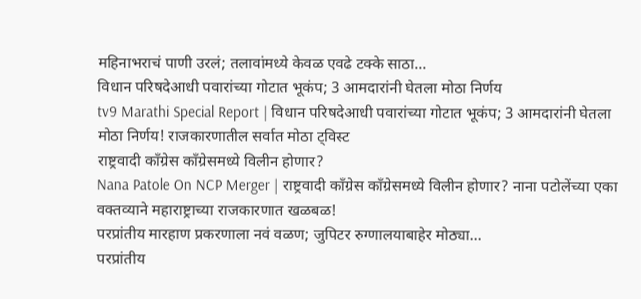महिनाभराचं पाणी उरलं; तलावांमध्ये केवळ एवढे टक्के साठा...
विधान परिषदेआधी पवारांच्या गोटात भूकंप; 3 आमदारांनी घेतला मोठा निर्णय
tv9 Marathi Special Report | विधान परिषदेआधी पवारांच्या गोटात भूकंप; 3 आमदारांनी घेतला मोठा निर्णय! राजकारणातील सर्वात मोठा ट्विस्ट
राष्ट्रवादी काँग्रेस काँग्रेसमध्ये विलीन होणार?
Nana Patole On NCP Merger | राष्ट्रवादी काँग्रेस काँग्रेसमध्ये विलीन होणार? नाना पटोलेंच्या एका वक्तव्याने महाराष्ट्राच्या राजकारणात खळबळ!
परप्रांतीय मारहाण प्रकरणाला नवं वळण; जुपिटर रुग्णालयाबाहेर मोठ्या...
परप्रांतीय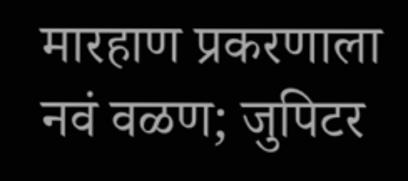मारहाण प्रकरणाला नवं वळण; जुपिटर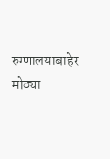रुग्णालयाबाहेर मोठ्या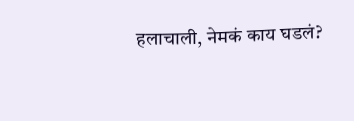हलाचाली, नेमकं काय घडलं?